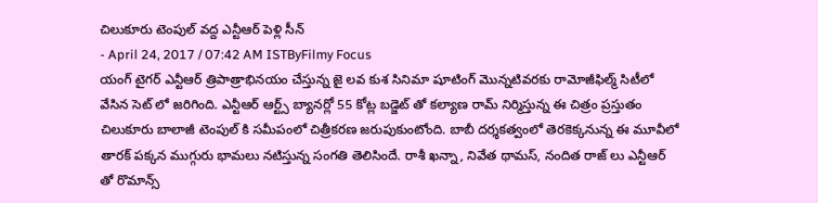చిలుకూరు టెంపుల్ వద్ద ఎన్టీఆర్ పెళ్లి సీన్
- April 24, 2017 / 07:42 AM ISTByFilmy Focus
యంగ్ టైగర్ ఎన్టీఆర్ త్రిపాత్రాభినయం చేస్తున్న జై లవ కుశ సినిమా షూటింగ్ మొన్నటివరకు రామోజీఫిల్మ్ సిటీలో వేసిన సెట్ లో జరిగింది. ఎన్టీఆర్ ఆర్ట్స్ బ్యానర్లో 55 కోట్ల బడ్జెట్ తో కల్యాణ రామ్ నిర్మిస్తున్న ఈ చిత్రం ప్రస్తుతం చిలుకూరు బాలాజీ టెంపుల్ కి సమీపంలో చిత్రీకరణ జరుపుకుంటోంది. బాబీ దర్శకత్వంలో తెరకెక్కనున్న ఈ మూవీలో తారక్ పక్కన ముగ్గురు భామలు నటిస్తున్న సంగతి తెలిసిందే. రాశీ ఖన్నా, నివేత థామస్, నందిత రాజ్ లు ఎన్టీఆర్ తో రొమాన్స్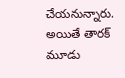చేయనున్నారు. అయితే తారక్ మూడు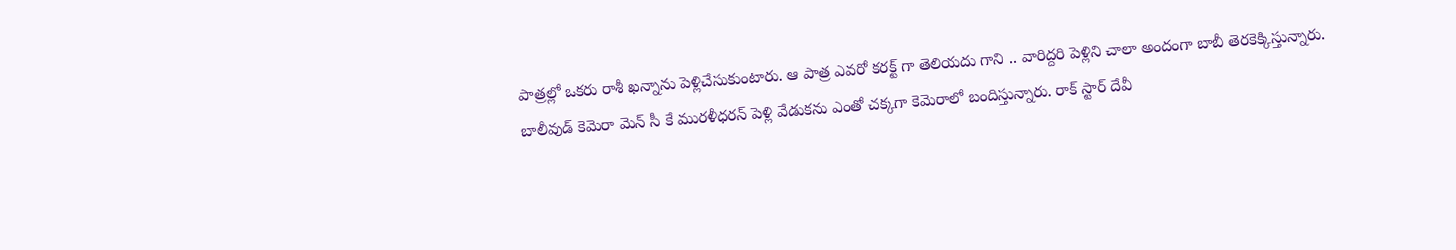పాత్రల్లో ఒకరు రాశీ ఖన్నాను పెళ్లిచేసుకుంటారు. ఆ పాత్ర ఎవరో కరక్ట్ గా తెలియదు గాని .. వారిద్దరి పెళ్లిని చాలా అందంగా బాబీ తెరకెక్కిస్తున్నారు.
బాలీవుడ్ కెమెరా మెన్ సీ కే మురళీధరన్ పెళ్లి వేడుకను ఎంతో చక్కగా కెమెరాలో బందిస్తున్నారు. రాక్ స్టార్ దేవీ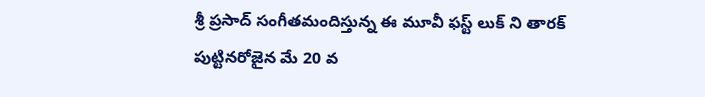శ్రీ ప్రసాద్ సంగీతమందిస్తున్న ఈ మూవీ ఫస్ట్ లుక్ ని తారక్ పుట్టినరోజైన మే 20 వ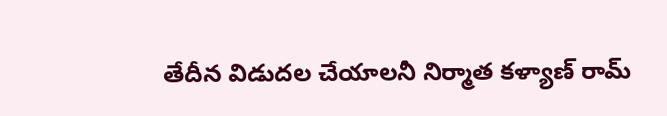తేదీన విడుదల చేయాలనీ నిర్మాత కళ్యాణ్ రామ్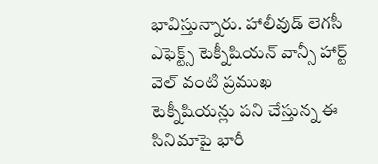భావిస్తున్నారు. హాలీవుడ్ లెగసీ ఎఫెక్ట్స్ టెక్నీషియన్ వాన్సీ హార్ట్ వెల్ వంటి ప్రముఖ టెక్నీషియన్లు పని చేస్తున్న ఈ సినిమాపై భారీ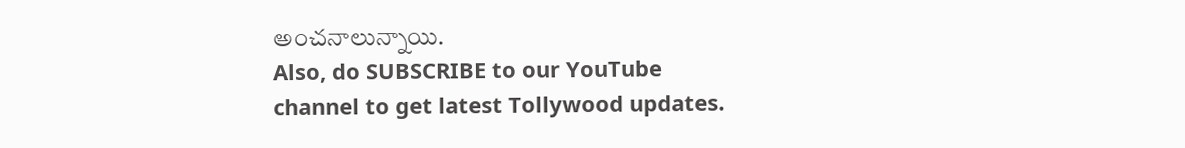అంచనాలున్నాయి.
Also, do SUBSCRIBE to our YouTube channel to get latest Tollywood updates.